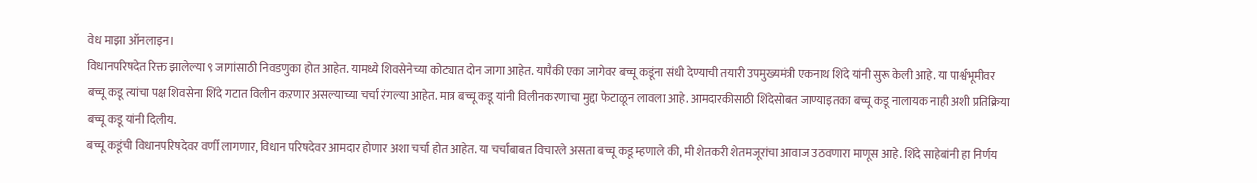वेध माझा ऑनलाइन।
विधानपरिषदेत रिक्त झालेल्या ९ जागांसाठी निवडणुका होत आहेत. यामध्ये शिवसेनेच्या कोट्यात दोन जागा आहेत. यापैकी एका जागेवर बच्चू कडूंना संधी देण्याची तयारी उपमुख्यमंत्री एकनाथ शिंदे यांनी सुरू केली आहे. या पार्श्वभूमीवर बच्चू कडू त्यांचा पक्ष शिवसेना शिंदे गटात विलीन कऱणार असल्याच्या चर्चा रंगल्या आहेत. मात्र बच्चू कडू यांनी विलीनकरणाचा मुद्दा फेटाळून लावला आहे. आमदारकीसाठी शिंदेसोबत जाण्याइतका बच्चू कडू नालायक नाही अशी प्रतिक्रिया बच्चू कडू यांनी दिलीय.
बच्चू कडूंची विधानपरिषदेवर वर्णी लागणार, विधान परिषदेवर आमदार होणार अशा चर्चा होत आहेत. या चर्चांबाबत विचारले असता बच्चू कडू म्हणाले की, मी शेतकरी शेतमजूरांचा आवाज उठवणारा माणूस आहे. शिंदे साहेबांनी हा निर्णय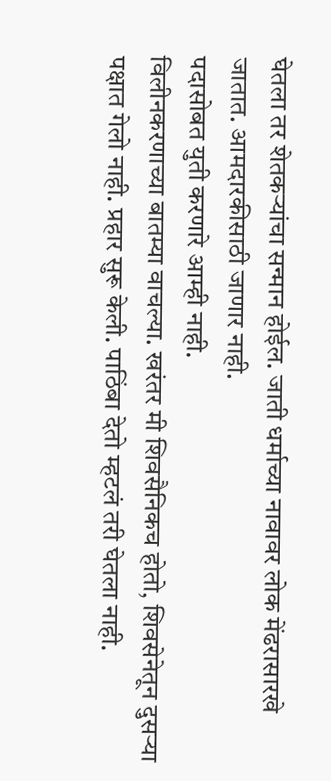घेतला तर शेतकऱ्यांचा सन्मान होईल. जाती धर्माच्या नावावर लोक मेंढरासारखे जातात. आमदारकीसाठी जाणार नाही.
पदासोबत युती करणारे आम्ही नाही.
विलीनकरणाच्या बातम्या वाचल्या. खरंतर मी शिवसैनिकच होतो, शिवसेनेतून दुसऱ्या पक्षात गेलो नाही. प्रहार सुरू केली. पाठिंबा देतो म्हटलं तरी घेतला नाही.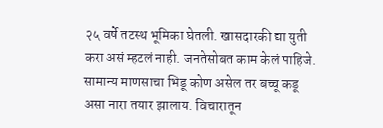२५ वर्षे तटस्थ भूमिका घेतली. खासदारकी द्या युती करा असं म्हटलं नाही. जनतेसोबत काम केलं पाहिजे. सामान्य माणसाचा भिडू कोण असेल तर बच्चू कडू असा नारा तयार झालाय. विचारातून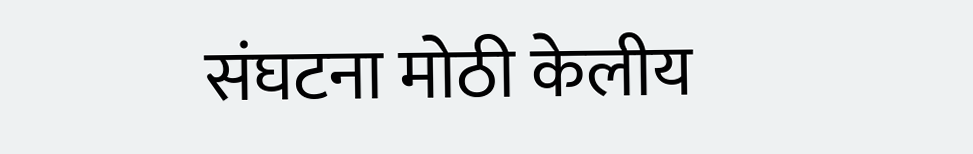संघटना मोठी केलीय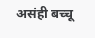असंही बच्चू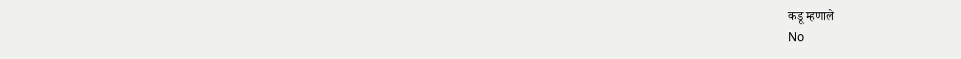कडू म्हणाले
No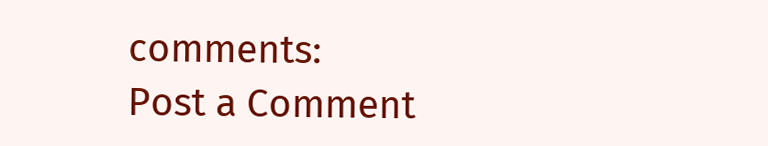comments:
Post a Comment